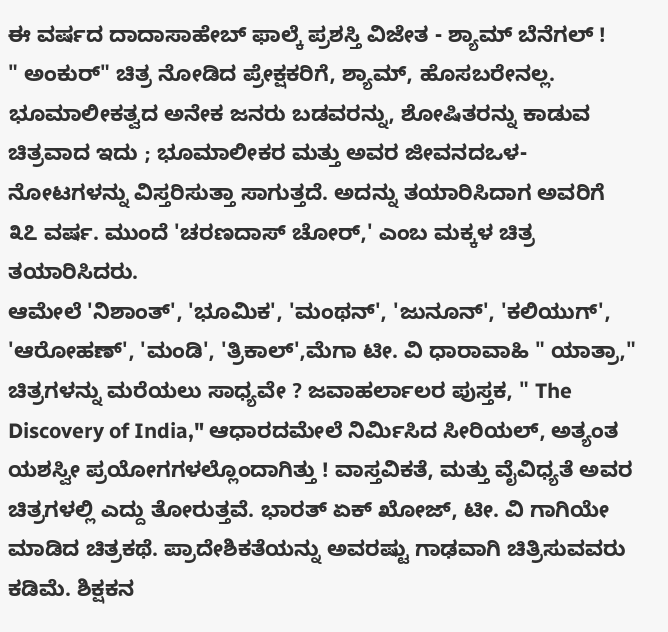ಈ ವರ್ಷದ ದಾದಾಸಾಹೇಬ್ ಫಾಲ್ಕೆ ಪ್ರಶಸ್ತಿ ವಿಜೇತ - ಶ್ಯಾಮ್ ಬೆನೆಗಲ್ !
" ಅಂಕುರ್" ಚಿತ್ರ ನೋಡಿದ ಪ್ರೇಕ್ಷಕರಿಗೆ, ಶ್ಯಾಮ್, ಹೊಸಬರೇನಲ್ಲ. ಭೂಮಾಲೀಕತ್ವದ ಅನೇಕ ಜನರು ಬಡವರನ್ನು, ಶೋಷಿತರನ್ನು ಕಾಡುವ ಚಿತ್ರವಾದ ಇದು ; ಭೂಮಾಲೀಕರ ಮತ್ತು ಅವರ ಜೀವನದಒಳ-ನೋಟಗಳನ್ನು ವಿಸ್ತರಿಸುತ್ತಾ ಸಾಗುತ್ತದೆ. ಅದನ್ನು ತಯಾರಿಸಿದಾಗ ಅವರಿಗೆ ೩೭ ವರ್ಷ. ಮುಂದೆ 'ಚರಣದಾಸ್ ಚೋರ್,' ಎಂಬ ಮಕ್ಕಳ ಚಿತ್ರ ತಯಾರಿಸಿದರು.
ಆಮೇಲೆ 'ನಿಶಾಂತ್', 'ಭೂಮಿಕ', 'ಮಂಥನ್', 'ಜುನೂನ್', 'ಕಲಿಯುಗ್', 'ಆರೋಹಣ್', 'ಮಂಡಿ', 'ತ್ರಿಕಾಲ್',ಮೆಗಾ ಟೀ. ವಿ ಧಾರಾವಾಹಿ " ಯಾತ್ರಾ," ಚಿತ್ರಗಳನ್ನು ಮರೆಯಲು ಸಾಧ್ಯವೇ ? ಜವಾಹರ್ಲಾಲರ ಪುಸ್ತಕ, " The Discovery of India," ಆಧಾರದಮೇಲೆ ನಿರ್ಮಿಸಿದ ಸೀರಿಯಲ್, ಅತ್ಯಂತ ಯಶಸ್ವೀ ಪ್ರಯೋಗಗಳಲ್ಲೊಂದಾಗಿತ್ತು ! ವಾಸ್ತವಿಕತೆ, ಮತ್ತು ವೈವಿಧ್ಯತೆ ಅವರ ಚಿತ್ರಗಳಲ್ಲಿ ಎದ್ದು ತೋರುತ್ತವೆ. ಭಾರತ್ ಏಕ್ ಖೋಜ್, ಟೀ. ವಿ ಗಾಗಿಯೇ ಮಾಡಿದ ಚಿತ್ರಕಥೆ. ಪ್ರಾದೇಶಿಕತೆಯನ್ನು ಅವರಷ್ಟು ಗಾಢವಾಗಿ ಚಿತ್ರಿಸುವವರು ಕಡಿಮೆ. ಶಿಕ್ಷಕನ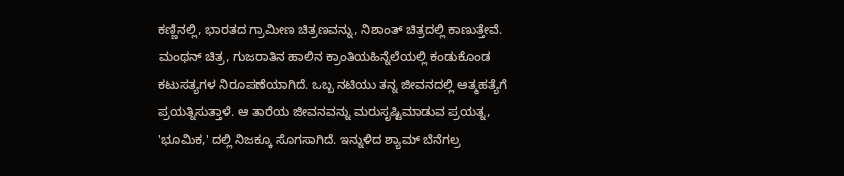ಕಣ್ಣಿನಲ್ಲಿ, ಭಾರತದ ಗ್ರಾಮೀಣ ಚಿತ್ರಣವನ್ನು, ನಿಶಾಂತ್ ಚಿತ್ರದಲ್ಲಿ ಕಾಣುತ್ತೇವೆ. ಮಂಥನ್ ಚಿತ್ರ, ಗುಜರಾತಿನ ಹಾಲಿನ ಕ್ರಾಂತಿಯಹಿನ್ನೆಲೆಯಲ್ಲಿ ಕಂಡುಕೊಂಡ ಕಟುಸತ್ಯಗಳ ನಿರೂಪಣೆಯಾಗಿದೆ. ಒಬ್ಬ ನಟಿಯು ತನ್ನ ಜೀವನದಲ್ಲಿ ಆತ್ಮಹತ್ಯೆಗೆ ಪ್ರಯತ್ನಿಸುತ್ತಾಳೆ. ಆ ತಾರೆಯ ಜೀವನವನ್ನು ಮರುಸೃಷ್ಟಿಮಾಡುವ ಪ್ರಯತ್ನ, 'ಭೂಮಿಕ,' ದಲ್ಲಿ ನಿಜಕ್ಕೂ ಸೊಗಸಾಗಿದೆ. ಇನ್ನುಳಿದ ಶ್ಯಾಮ್ ಬೆನೆಗಲ್ರ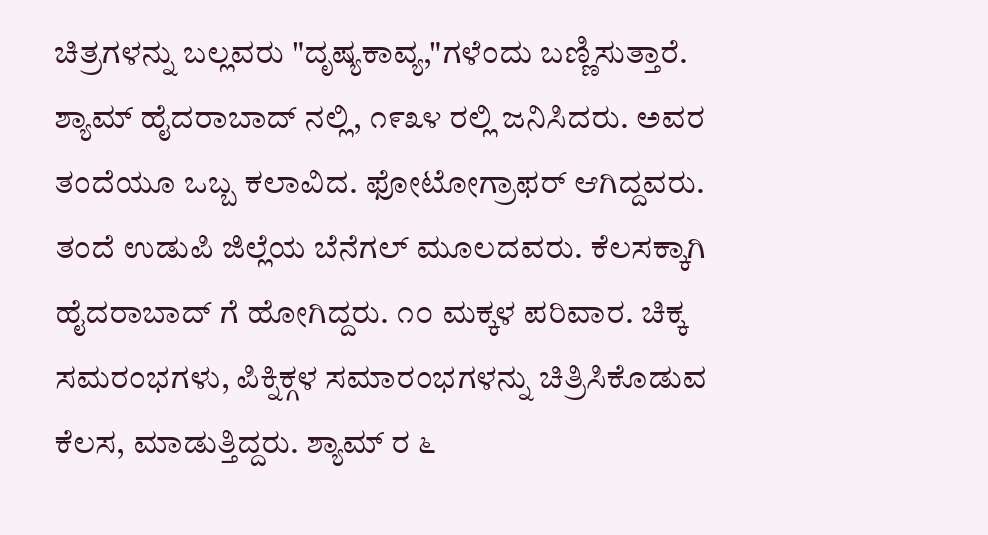ಚಿತ್ರಗಳನ್ನು ಬಲ್ಲವರು "ದೃಷ್ಯಕಾವ್ಯ,"ಗಳೆಂದು ಬಣ್ಣಿಸುತ್ತಾರೆ.
ಶ್ಯಾಮ್ ಹೈದರಾಬಾದ್ ನಲ್ಲಿ, ೧೯೩೪ ರಲ್ಲಿ ಜನಿಸಿದರು. ಅವರ ತಂದೆಯೂ ಒಬ್ಬ ಕಲಾವಿದ. ಫೋಟೋಗ್ರಾಫರ್ ಆಗಿದ್ದವರು. ತಂದೆ ಉಡುಪಿ ಜಿಲ್ಲೆಯ ಬೆನೆಗಲ್ ಮೂಲದವರು. ಕೆಲಸಕ್ಕಾಗಿ ಹೈದರಾಬಾದ್ ಗೆ ಹೋಗಿದ್ದರು. ೧೦ ಮಕ್ಕಳ ಪರಿವಾರ. ಚಿಕ್ಕ ಸಮರಂಭಗಳು, ಪಿಕ್ನಿಕ್ಗಳ ಸಮಾರಂಭಗಳನ್ನು ಚಿತ್ರಿಸಿಕೊಡುವ ಕೆಲಸ, ಮಾಡುತ್ತಿದ್ದರು. ಶ್ಯಾಮ್ ರ ೬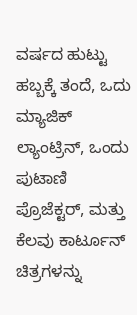ವರ್ಷದ ಹುಟ್ಟು ಹಬ್ಬಕ್ಕೆ ತಂದೆ, ಒದು ಮ್ಯಾಜಿಕ್ ಲ್ಯಾಂಟ್ರಿನ್, ಒಂದು ಪುಟಾಣಿ ಪ್ರೊಜೆಕ್ಟರ್, ಮತ್ತು ಕೆಲವು ಕಾರ್ಟೂನ್ ಚಿತ್ರಗಳನ್ನು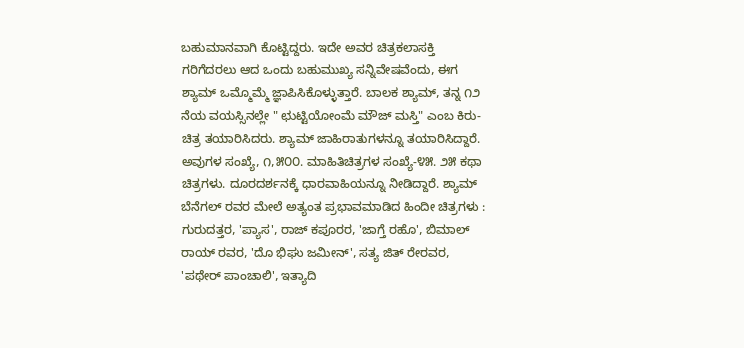ಬಹುಮಾನವಾಗಿ ಕೊಟ್ಟಿದ್ದರು. ಇದೇ ಅವರ ಚಿತ್ರಕಲಾಸಕ್ತಿ ಗರಿಗೆದರಲು ಆದ ಒಂದು ಬಹುಮುಖ್ಯ ಸನ್ನಿವೇಷವೆಂದು, ಈಗ ಶ್ಯಾಮ್ ಒಮ್ಮೊಮ್ಮೆ ಜ್ಞಾಪಿಸಿಕೊಳ್ಳುತ್ತಾರೆ. ಬಾಲಕ ಶ್ಯಾಮ್, ತನ್ನ ೧೨ ನೆಯ ವಯಸ್ಸಿನಲ್ಲೇ " ಛುಟ್ಟಿಯೋಂಮೆ ಮೌಜ್ ಮಸ್ತಿ" ಎಂಬ ಕಿರು- ಚಿತ್ರ ತಯಾರಿಸಿದರು. ಶ್ಯಾಮ್ ಜಾಹಿರಾತುಗಳನ್ನೂ ತಯಾರಿಸಿದ್ದಾರೆ. ಅವುಗಳ ಸಂಖ್ಯೆ, ೧,೫೦೦. ಮಾಹಿತಿಚಿತ್ರಗಳ ಸಂಖ್ಯೆ-೪೫. ೨೫ ಕಥಾ ಚಿತ್ರಗಳು. ದೂರದರ್ಶನಕ್ಕೆ ಧಾರವಾಹಿಯನ್ನೂ ನೀಡಿದ್ದಾರೆ. ಶ್ಯಾಮ್ ಬೆನೆಗಲ್ ರವರ ಮೇಲೆ ಅತ್ಯಂತ ಪ್ರಭಾವಮಾಡಿದ ಹಿಂದೀ ಚಿತ್ರಗಳು : ಗುರುದತ್ತರ, 'ಪ್ಯಾಸ', ರಾಜ್ ಕಪೂರರ, 'ಜಾಗ್ತೆ ರಹೊ', ಬಿಮಾಲ್ ರಾಯ್ ರವರ, 'ದೊ ಭಿಘು ಜಮೀನ್', ಸತ್ಯ ಜಿತ್ ರೇರವರ, 'ಪಥೇರ್ ಪಾಂಚಾಲಿ', ಇತ್ಯಾದಿ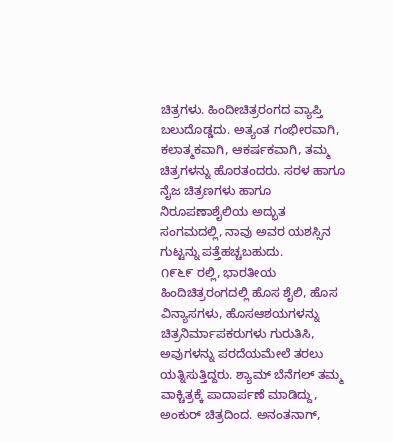ಚಿತ್ರಗಳು. ಹಿಂದೀಚಿತ್ರರಂಗದ ವ್ಯಾಪ್ತಿ ಬಲುದೊಡ್ಡದು. ಅತ್ಯಂತ ಗಂಭೀರವಾಗಿ, ಕಲಾತ್ಮಕವಾಗಿ, ಆಕರ್ಷಕವಾಗಿ, ತಮ್ಮ ಚಿತ್ರಗಳನ್ನು ಹೊರತಂದರು. ಸರಳ ಹಾಗೂ ನೈಜ ಚಿತ್ರಣಗಳು ಹಾಗೂ ನಿರೂಪಣಾಶೈಲಿಯ ಅದ್ಭುತ ಸಂಗಮದಲ್ಲಿ, ನಾವು ಅವರ ಯಶಸ್ಸಿನ ಗುಟ್ಟನ್ನು ಪತ್ತೆಹಚ್ಚಬಹುದು.
೧೯೬೯ ರಲ್ಲಿ, ಭಾರತೀಯ ಹಿಂದಿಚಿತ್ರರಂಗದಲ್ಲಿ ಹೊಸ ಶೈಲಿ, ಹೊಸ ವಿನ್ಯಾಸಗಳು, ಹೊಸಆಶಯಗಳನ್ನು ಚಿತ್ರನಿರ್ಮಾಪಕರುಗಳು ಗುರುತಿಸಿ, ಅವುಗಳನ್ನು ಪರದೆಯಮೇಲೆ ತರಲು ಯತ್ನಿಸುತ್ತಿದ್ದರು. ಶ್ಯಾಮ್ ಬೆನೆಗಲ್ ತಮ್ಮ ವಾಕ್ಚಿತ್ರಕ್ಕೆ ಪಾದಾರ್ಪಣೆ ಮಾಡಿದ್ದು, ಅಂಕುರ್ ಚಿತ್ರದಿಂದ. ಅನಂತನಾಗ್,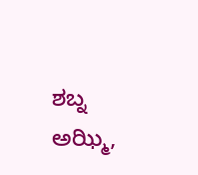ಶಬ್ನ ಅಝ್ಮಿ,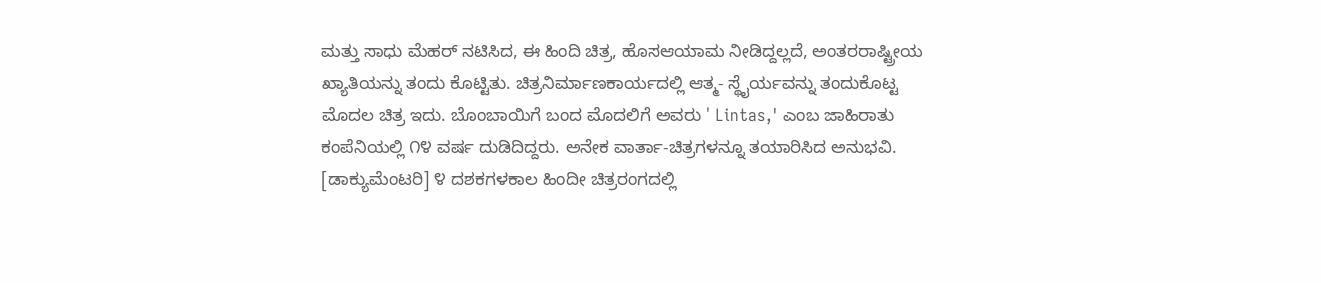ಮತ್ತು ಸಾಧು ಮೆಹರ್ ನಟಿಸಿದ, ಈ ಹಿಂದಿ ಚಿತ್ರ, ಹೊಸಆಯಾಮ ನೀಡಿದ್ದಲ್ಲದೆ, ಅಂತರರಾಷ್ಟ್ರೀಯ ಖ್ಯಾತಿಯನ್ನು ತಂದು ಕೊಟ್ಟಿತು. ಚಿತ್ರನಿರ್ಮಾಣಕಾರ್ಯದಲ್ಲಿ ಆತ್ಮ- ಸ್ಥೈರ್ಯವನ್ನು ತಂದುಕೊಟ್ಟ ಮೊದಲ ಚಿತ್ರ ಇದು. ಬೊಂಬಾಯಿಗೆ ಬಂದ ಮೊದಲಿಗೆ ಅವರು ' Lintas,' ಎಂಬ ಜಾಹಿರಾತು ಕಂಪೆನಿಯಲ್ಲಿ ೧೪ ವರ್ಷ ದುಡಿದಿದ್ದರು. ಅನೇಕ ವಾರ್ತಾ-ಚಿತ್ರಗಳನ್ನೂ ತಯಾರಿಸಿದ ಅನುಭವಿ. [ಡಾಕ್ಯುಮೆಂಟರಿ] ೪ ದಶಕಗಳಕಾಲ ಹಿಂದೀ ಚಿತ್ರರಂಗದಲ್ಲಿ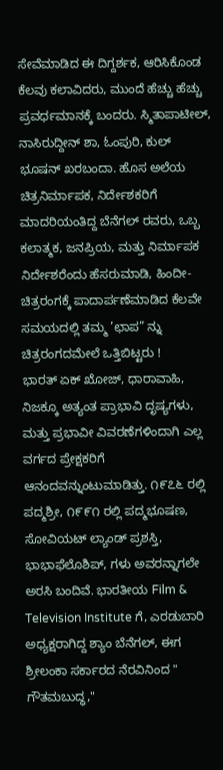ಸೇವೆಮಾಡಿದ ಈ ದಿಗ್ದರ್ಶಕ, ಆರಿಸಿಕೊಂಡ ಕೆಲವು ಕಲಾವಿದರು, ಮುಂದೆ ಹೆಚ್ಚು ಹೆಚ್ಚು ಪ್ರವರ್ಧಮಾನಕ್ಕೆ ಬಂದರು. ಸ್ಮಿತಾಪಾಟೀಲ್, ನಾಸಿರುದ್ದೀನ್ ಶಾ, ಓಂಪುರಿ, ಕುಲ್ ಭೂಷನ್ ಖರಬಂದಾ. ಹೊಸ ಅಲೆಯ ಚಿತ್ರನಿರ್ಮಾಪಕ, ನಿರ್ದೇಶಕರಿಗೆ ಮಾದರಿಯಂತಿದ್ದ ಬೆನೆಗಲ್ ರವರು, ಒಬ್ಬ ಕಲಾತ್ಮಕ, ಜನಪ್ರಿಯ, ಮತ್ತು ನಿರ್ಮಾಪಕ ನಿರ್ದೇಶರೆಂದು ಹೆಸರುಮಾಡಿ, ಹಿಂದೀ- ಚಿತ್ರರಂಗಕ್ಕೆ ಪಾದಾರ್ಪಣೆಮಾಡಿದ ಕೆಲವೇ ಸಮಯದಲ್ಲಿ ತಮ್ಮ ’ಛಾಪ” ನ್ನು ಚಿತ್ರರಂಗದಮೇಲೆ ಒತ್ತಿಬಿಟ್ಟರು !
ಭಾರತ್ ಏಕ್ ಖೋಜ್, ಧಾರಾವಾಹಿ, ನಿಜಕ್ಕೂ ಅತ್ಯಂತ ಪ್ರಾಭಾವಿ ದೃಷ್ಯಗಳು, ಮತ್ತು ಪ್ರಭಾವೀ ವಿವರಣೆಗಳಿಂದಾಗಿ ಎಲ್ಲ ವರ್ಗದ ಪ್ರೇಕ್ಷಕರಿಗೆ ಆನಂದವನ್ನುಂಟುಮಾಡಿತ್ತು. ೧೯೭೬ ರಲ್ಲಿ ಪದ್ಮಶ್ರೀ, ೧೯೯೧ ರಲ್ಲಿ ಪದ್ಮಭೂಷಣ, ಸೋವಿಯಟ್ ಲ್ಯಾಂಡ್ ಪ್ರಶಸ್ತಿ, ಭಾಭಾಫೆಲೊಶಿಪ್, ಗಳು ಅವರನ್ನಾಗಲೇ ಅರಸಿ ಬಂದಿವೆ. ಭಾರತೀಯ Film & Television Institute ಗೆ, ಎರಡುಬಾರಿ ಅಧ್ಯಕ್ಷರಾಗಿದ್ದ ಶ್ಯಾಂ ಬೆನೆಗಲ್, ಈಗ ಶ್ರೀಲಂಕಾ ಸರ್ಕಾರದ ನೆರವಿನಿಂದ " ಗೌತಮಬುದ್ಧ,"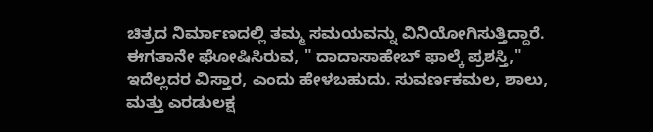ಚಿತ್ರದ ನಿರ್ಮಾಣದಲ್ಲಿ ತಮ್ಮ ಸಮಯವನ್ನು ವಿನಿಯೋಗಿಸುತ್ತಿದ್ದಾರೆ. ಈಗತಾನೇ ಘೋಷಿಸಿರುವ, " ದಾದಾಸಾಹೇಬ್ ಫಾಲ್ಕೆ ಪ್ರಶಸ್ತಿ," ಇದೆಲ್ಲದರ ವಿಸ್ತಾರ, ಎಂದು ಹೇಳಬಹುದು. ಸುವರ್ಣಕಮಲ, ಶಾಲು, ಮತ್ತು ಎರಡುಲಕ್ಷ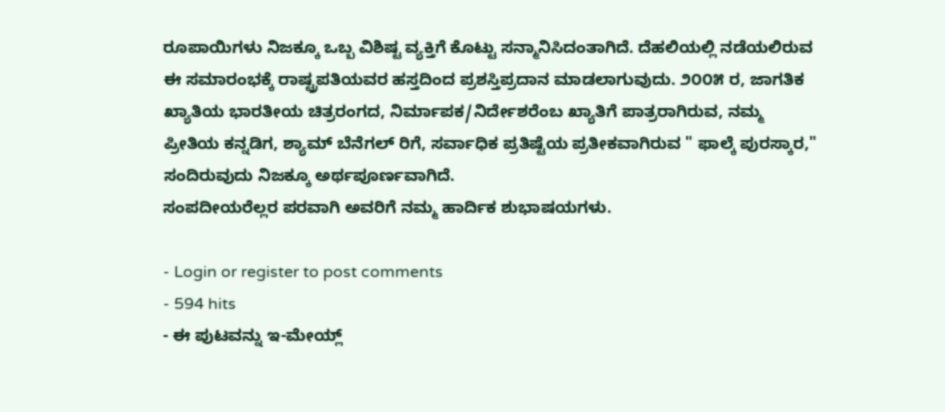ರೂಪಾಯಿಗಳು ನಿಜಕ್ಕೂ ಒಬ್ಬ ವಿಶಿಷ್ಟ ವ್ಯಕ್ತಿಗೆ ಕೊಟ್ಟು ಸನ್ಮಾನಿಸಿದಂತಾಗಿದೆ. ದೆಹಲಿಯಲ್ಲಿ ನಡೆಯಲಿರುವ ಈ ಸಮಾರಂಭಕ್ಕೆ ರಾಷ್ಟ್ರಪತಿಯವರ ಹಸ್ತದಿಂದ ಪ್ರಶಸ್ತಿಪ್ರದಾನ ಮಾಡಲಾಗುವುದು. ೨೦೦೫ ರ, ಜಾಗತಿಕ ಖ್ಯಾತಿಯ ಭಾರತೀಯ ಚಿತ್ರರಂಗದ, ನಿರ್ಮಾಪಕ/ನಿರ್ದೇಶರೆಂಬ ಖ್ಯಾತಿಗೆ ಪಾತ್ರರಾಗಿರುವ, ನಮ್ಮ ಪ್ರೀತಿಯ ಕನ್ನಡಿಗ, ಶ್ಯಾಮ್ ಬೆನೆಗಲ್ ರಿಗೆ, ಸರ್ವಾಧಿಕ ಪ್ರತಿಷ್ಟೆಯ ಪ್ರತೀಕವಾಗಿರುವ " ಫಾಲ್ಕೆ ಪುರಸ್ಕಾರ," ಸಂದಿರುವುದು ನಿಜಕ್ಕೂ ಅರ್ಥಪೂರ್ಣವಾಗಿದೆ.
ಸಂಪದೀಯರೆಲ್ಲರ ಪರವಾಗಿ ಅವರಿಗೆ ನಮ್ಮ ಹಾರ್ದಿಕ ಶುಭಾಷಯಗಳು.

- Login or register to post comments
- 594 hits
- ಈ ಪುಟವನ್ನು ಇ-ಮೇಯ್ಲ್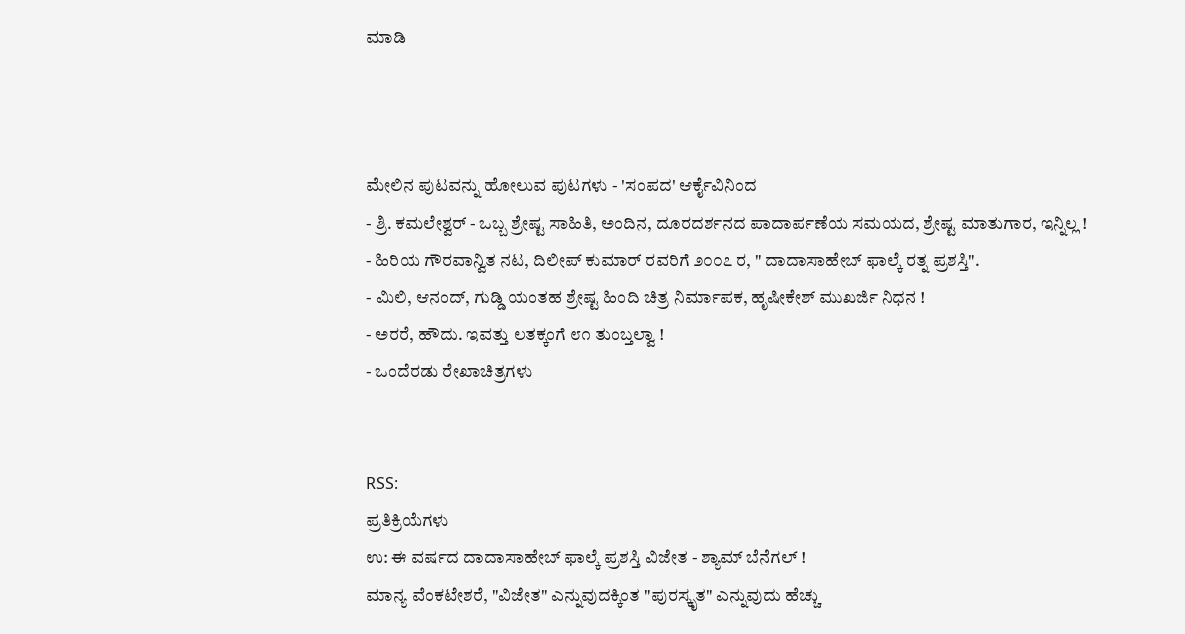ಮಾಡಿ



ಮೇಲಿನ ಪುಟವನ್ನು ಹೋಲುವ ಪುಟಗಳು - 'ಸಂಪದ' ಆರ್ಕೈವಿನಿಂದ
- ಶ್ರಿ. ಕಮಲೇಶ್ವರ್ - ಒಬ್ಬ ಶ್ರೇಷ್ಟ ಸಾಹಿತಿ, ಅಂದಿನ, ದೂರದರ್ಶನದ ಪಾದಾರ್ಪಣೆಯ ಸಮಯದ, ಶ್ರೇಷ್ಟ ಮಾತುಗಾರ, ಇನ್ನಿಲ್ಲ !
- ಹಿರಿಯ ಗೌರವಾನ್ವಿತ ನಟ, ದಿಲೀಪ್ ಕುಮಾರ್ ರವರಿಗೆ ೨೦೦೭ ರ, " ದಾದಾಸಾಹೇಬ್ ಫಾಲ್ಕೆ ರತ್ನ ಪ್ರಶಸ್ತಿ".
- ಮಿಲಿ, ಆನಂದ್, ಗುಡ್ಡಿ ಯಂತಹ ಶ್ರೇಷ್ಟ ಹಿಂದಿ ಚಿತ್ರ ನಿರ್ಮಾಪಕ, ಹೃಷೀಕೇಶ್ ಮುಖರ್ಜಿ ನಿಧನ !
- ಅರರೆ, ಹೌದು. ಇವತ್ತು ಲತಕ್ಕಂಗೆ ೮೧ ತುಂಬ್ತಲ್ವಾ !
- ಒಂದೆರಡು ರೇಖಾಚಿತ್ರಗಳು


RSS:
ಪ್ರತಿಕ್ರಿಯೆಗಳು
ಉ: ಈ ವರ್ಷದ ದಾದಾಸಾಹೇಬ್ ಫಾಲ್ಕೆ ಪ್ರಶಸ್ತಿ ವಿಜೇತ - ಶ್ಯಾಮ್ ಬೆನೆಗಲ್ !
ಮಾನ್ಯ ವೆಂಕಟೇಶರೆ, "ವಿಜೇತ" ಎನ್ನುವುದಕ್ಕಿಂತ "ಪುರಸ್ಕೃತ" ಎನ್ನುವುದು ಹೆಚ್ಚು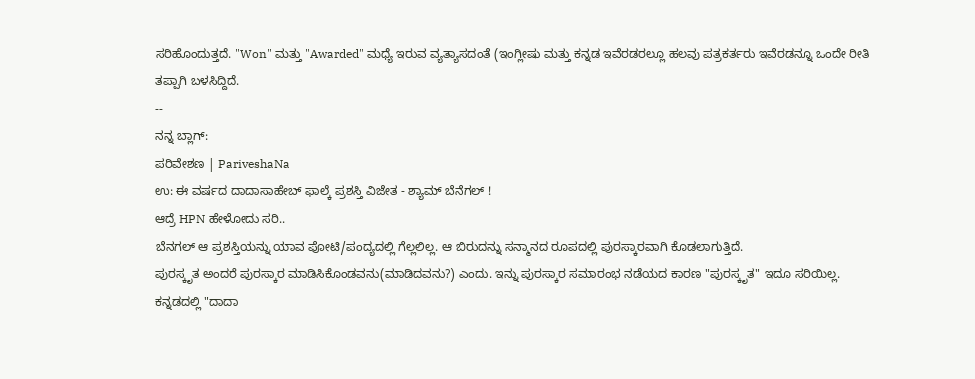ಸರಿಹೊಂದುತ್ತದೆ. "Won" ಮತ್ತು "Awarded" ಮಧ್ಯೆ ಇರುವ ವ್ಯತ್ಯಾಸದಂತೆ (ಇಂಗ್ಲೀಷು ಮತ್ತು ಕನ್ನಡ ಇವೆರಡರಲ್ಲೂ ಹಲವು ಪತ್ರಕರ್ತರು ಇವೆರಡನ್ನೂ ಒಂದೇ ರೀತಿ ತಪ್ಪಾಗಿ ಬಳಸಿದ್ದಿದೆ.
--
ನನ್ನ ಬ್ಲಾಗ್:
ಪರಿವೇಶಣ | PariveshaNa
ಉ: ಈ ವರ್ಷದ ದಾದಾಸಾಹೇಬ್ ಫಾಲ್ಕೆ ಪ್ರಶಸ್ತಿ ವಿಜೇತ - ಶ್ಯಾಮ್ ಬೆನೆಗಲ್ !
ಆದ್ರೆ HPN ಹೇಳೋದು ಸರಿ..
ಬೆನಗಲ್ ಆ ಪ್ರಶಸ್ತಿಯನ್ನು ಯಾವ ಪೋಟಿ/ಪಂದ್ಯದಲ್ಲಿ ಗೆಲ್ಲಲಿಲ್ಲ. ಆ ಬಿರುದನ್ನು ಸನ್ಮಾನದ ರೂಪದಲ್ಲಿ ಪುರಸ್ಕಾರವಾಗಿ ಕೊಡಲಾಗುತ್ತಿದೆ.
ಪುರಸ್ಕೃತ ಅಂದರೆ ಪುರಸ್ಕಾರ ಮಾಡಿಸಿಕೊಂಡವನು(ಮಾಡಿದವನು?) ಎಂದು. ಇನ್ನು ಪುರಸ್ಕಾರ ಸಮಾರಂಭ ನಡೆಯದ ಕಾರಣ "ಪುರಸ್ಕೃತ" ಇದೂ ಸರಿಯಿಲ್ಲ.
ಕನ್ನಡದಲ್ಲಿ "ದಾದಾ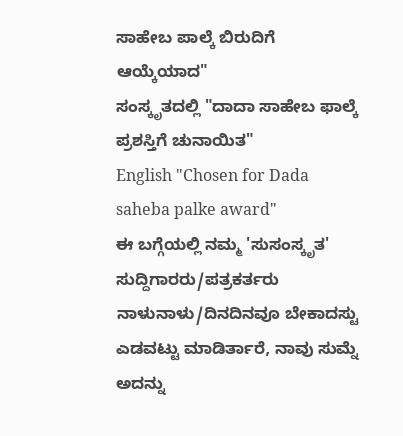ಸಾಹೇಬ ಪಾಲ್ಕೆ ಬಿರುದಿಗೆ ಆಯ್ಕೆಯಾದ"
ಸಂಸ್ಕೃತದಲ್ಲಿ "ದಾದಾ ಸಾಹೇಬ ಫಾಲ್ಕೆ ಪ್ರಶಸ್ತಿಗೆ ಚುನಾಯಿತ"
English "Chosen for Dada saheba palke award"
ಈ ಬಗ್ಗೆಯಲ್ಲಿ ನಮ್ಮ 'ಸುಸಂಸ್ಕೃತ' ಸುದ್ದಿಗಾರರು/ಪತ್ರಕರ್ತರು ನಾಳುನಾಳು/ದಿನದಿನವೂ ಬೇಕಾದಸ್ಟು ಎಡವಟ್ಟು ಮಾಡಿರ್ತಾರೆ, ನಾವು ಸುಮ್ನೆ ಅದನ್ನು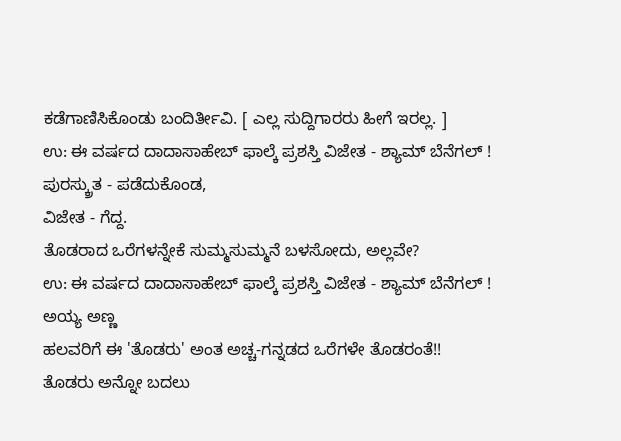ಕಡೆಗಾಣಿಸಿಕೊಂಡು ಬಂದಿರ್ತೀವಿ. [ ಎಲ್ಲ ಸುದ್ದಿಗಾರರು ಹೀಗೆ ಇರಲ್ಲ. ]
ಉ: ಈ ವರ್ಷದ ದಾದಾಸಾಹೇಬ್ ಫಾಲ್ಕೆ ಪ್ರಶಸ್ತಿ ವಿಜೇತ - ಶ್ಯಾಮ್ ಬೆನೆಗಲ್ !
ಪುರಸ್ಕ್ರುತ - ಪಡೆದುಕೊಂಡ,
ವಿಜೇತ - ಗೆದ್ದ.
ತೊಡರಾದ ಒರೆಗಳನ್ನೇಕೆ ಸುಮ್ಮಸುಮ್ಮನೆ ಬಳಸೋದು, ಅಲ್ಲವೇ?
ಉ: ಈ ವರ್ಷದ ದಾದಾಸಾಹೇಬ್ ಫಾಲ್ಕೆ ಪ್ರಶಸ್ತಿ ವಿಜೇತ - ಶ್ಯಾಮ್ ಬೆನೆಗಲ್ !
ಅಯ್ಯ ಅಣ್ಣ
ಹಲವರಿಗೆ ಈ 'ತೊಡರು' ಅಂತ ಅಚ್ಚ-ಗನ್ನಡದ ಒರೆಗಳೇ ತೊಡರಂತೆ!!
ತೊಡರು ಅನ್ನೋ ಬದಲು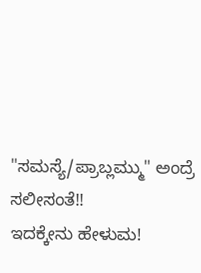"ಸಮಸ್ಯೆ/ಪ್ರಾಬ್ಲಮ್ಮು" ಅಂದ್ರೆ ಸಲೀಸಂತೆ!!
ಇದಕ್ಕೇನು ಹೇಳುಮ!